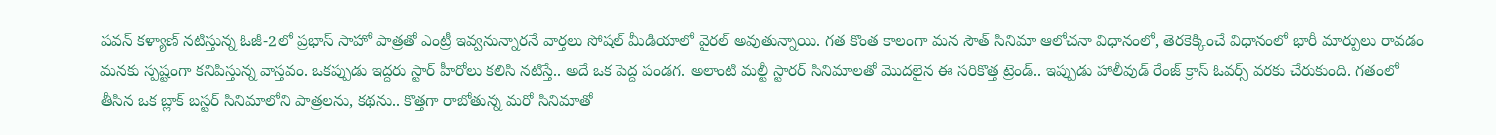పవన్ కళ్యాణ్ నటిస్తున్న ఓజీ-2లో ప్రభాస్ సాహో పాత్రతో ఎంట్రీ ఇవ్వనున్నారనే వార్తలు సోషల్ మీడియాలో వైరల్ అవుతున్నాయి. గత కొంత కాలంగా మన సౌత్ సినిమా ఆలోచనా విధానంలో, తెరకెక్కించే విధానంలో భారీ మార్పులు రావడం మనకు స్పష్టంగా కనిపిస్తున్న వాస్తవం. ఒకప్పుడు ఇద్దరు స్టార్ హీరోలు కలిసి నటిస్తే.. అదే ఒక పెద్ద పండగ. అలాంటి మల్టీ స్టారర్ సినిమాలతో మొదలైన ఈ సరికొత్త ట్రెండ్.. ఇప్పుడు హాలీవుడ్ రేంజ్ క్రాస్ ఓవర్స్ వరకు చేరుకుంది. గతంలో తీసిన ఒక బ్లాక్ బస్టర్ సినిమాలోని పాత్రలను, కథను.. కొత్తగా రాబోతున్న మరో సినిమాతో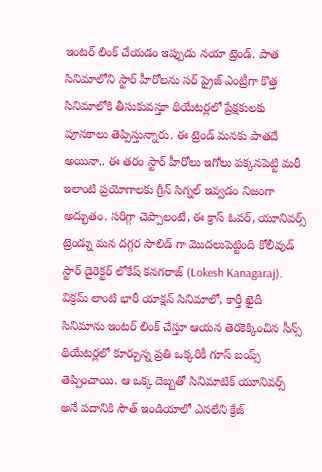ఇంటర్ లింక్ చేయడం ఇప్పుడు నయా ట్రెండ్. పాత సినిమాలోని స్టార్ హీరోలను సర్ ప్రైజ్ ఎంట్రీగా కొత్త సినిమాలోకి తీసుకువస్తూ థియేటర్లలో ప్రేక్షకులకు పూనకాలు తెప్పిస్తున్నారు. ఈ ట్రెండ్ మనకు పాతదే అయినా.. ఈ తరం స్టార్ హీరోలు ఇగోలు పక్కనపెట్టి మరీ ఇలాంటి ప్రయోగాలకు గ్రీన్ సిగ్నల్ ఇవ్వడం నిజంగా అద్భుతం. సరిగ్గా చెప్పాలంటే, ఈ క్రాస్ ఓవర్, యూనివర్స్ ట్రెండ్ను మన దగ్గర సాలిడ్ గా మొదలుపెట్టింది కోలీవుడ్ స్టార్ డైరెక్టర్ లోకేష్ కనగరాజ్ (Lokesh Kanagaraj). విక్రమ్ లాంటి భారీ యాక్షన్ సినిమాలో, కార్తీ ఖైదీ సినిమాను ఇంటర్ లింక్ చేస్తూ ఆయన తెరకెక్కించిన సీన్స్ థియేటర్లలో కూర్చున్న ప్రతి ఒక్కరికీ గూస్ బంప్స్ తెప్పించాయి. ఆ ఒక్క దెబ్బతో సినిమాటిక్ యూనివర్స్ అనే పదానికి సౌత్ ఇండియాలో ఎనలేని క్రేజ్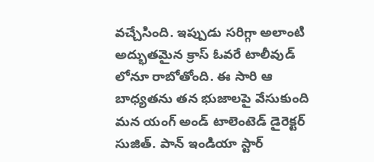వచ్చేసింది. ఇప్పుడు సరిగ్గా అలాంటి అద్భుతమైన క్రాస్ ఓవరే టాలీవుడ్ లోనూ రాబోతోంది. ఈ సారి ఆ బాధ్యతను తన భుజాలపై వేసుకుంది మన యంగ్ అండ్ టాలెంటెడ్ డైరెక్టర్ సుజిత్. పాన్ ఇండియా స్టార్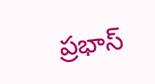ప్రభాస్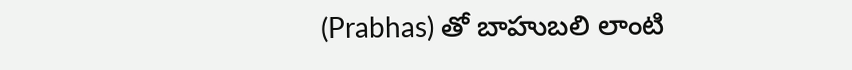(Prabhas) తో బాహుబలి లాంటి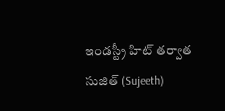ఇండస్ట్రీ హిట్ తర్వాత సుజిత్ (Sujeeth)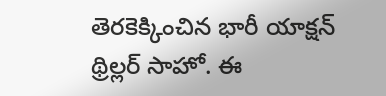తెరకెక్కించిన భారీ యాక్షన్ థ్రిల్లర్ సాహో. ఈ